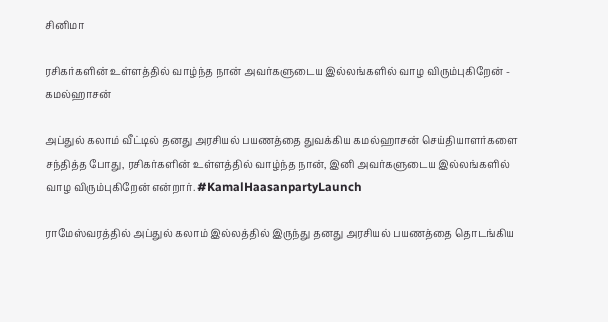சினிமா

ரசிகர்களின் உள்ளத்தில் வாழ்ந்த நான் அவர்களுடைய இல்லங்களில் வாழ விரும்புகிறேன் - கமல்ஹாசன்

அப்துல் கலாம் வீட்டில் தனது அரசியல் பயணத்தை துவக்கிய கமல்ஹாசன் செய்தியாளர்களை சந்தித்த போது, ரசிகர்களின் உள்ளத்தில் வாழ்ந்த நான், இனி அவர்களுடைய இல்லங்களில் வாழ விரும்புகிறேன் என்றார். #KamalHaasanpartyLaunch

ராமேஸ்வரத்தில் அப்துல் கலாம் இல்லத்தில் இருந்து தனது அரசியல் பயணத்தை தொடங்கிய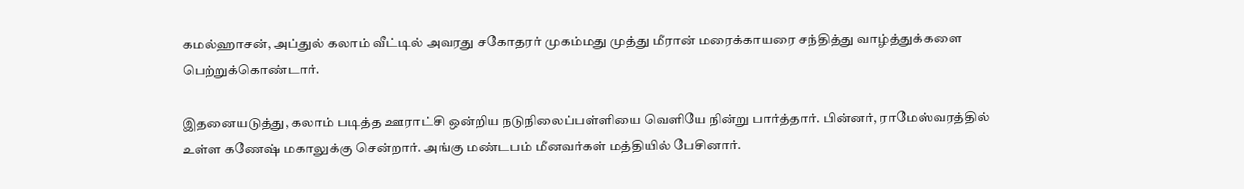கமல்ஹாசன், அப்துல் கலாம் வீட்டில் அவரது சகோதரர் முகம்மது முத்து மீரான் மரைக்காயரை சந்தித்து வாழ்த்துக்களை பெற்றுக்கொண்டார்.

இதனையடுத்து, கலாம் படித்த ஊராட்சி ஒன்றிய நடுநிலைப்பள்ளியை வெளியே நின்று பார்த்தார். பின்னர், ராமேஸ்வரத்தில் உள்ள கணேஷ் மகாலுக்கு சென்றார். அங்கு மண்டபம் மீனவர்கள் மத்தியில் பேசினார்.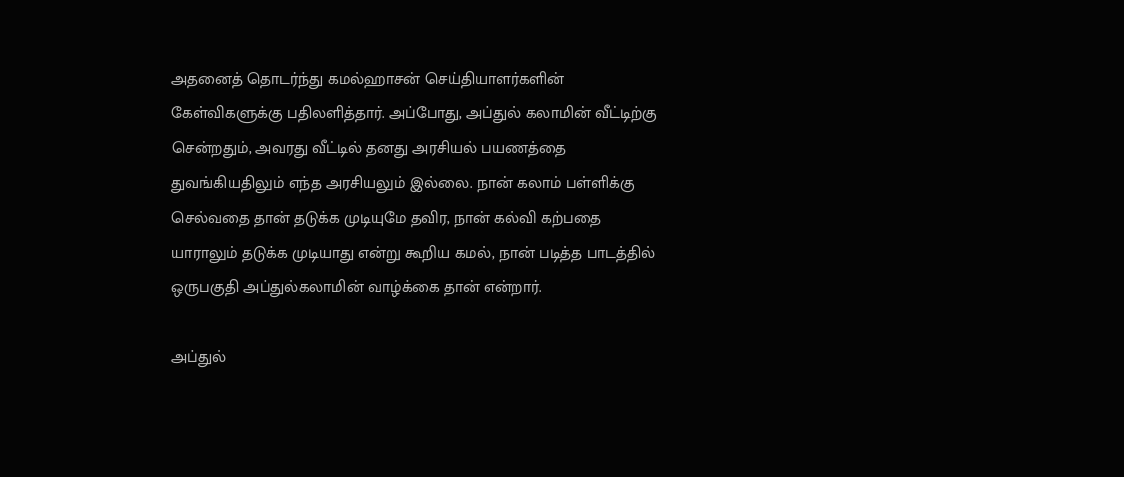அதனைத் தொடர்ந்து கமல்ஹாசன் செய்தியாளர்களின் கேள்விகளுக்கு பதிலளித்தார். அப்போது, அப்துல் கலாமின் வீட்டிற்கு சென்றதும், அவரது வீட்டில் தனது அரசியல் பயணத்தை துவங்கியதிலும் எந்த அரசியலும் இல்லை. நான் கலாம் பள்ளிக்கு செல்வதை தான் தடுக்க முடியுமே தவிர, நான் கல்வி கற்பதை யாராலும் தடுக்க முடியாது என்று கூறிய கமல், நான் படித்த பாடத்தில் ஒருபகுதி அப்துல்கலாமின் வாழ்க்கை தான் என்றார்.

அப்துல்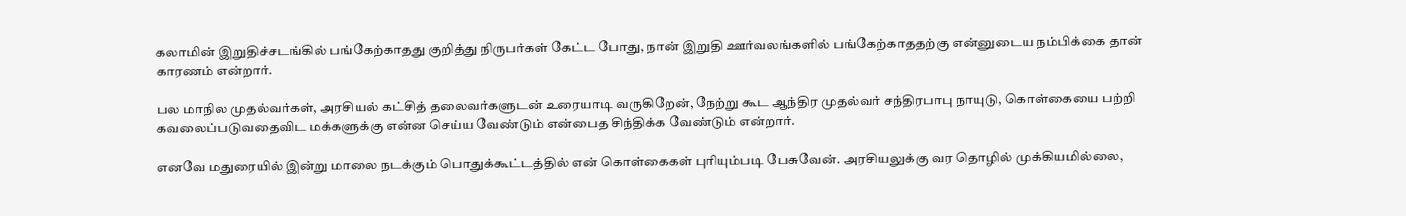கலாமின் இறுதிச்சடங்கில் பங்கேற்காதது குறித்து நிருபர்கள் கேட்ட போது, நான் இறுதி ஊர்வலங்களில் பங்கேற்காததற்கு என்னுடைய நம்பிக்கை தான் காரணம் என்றார்.

பல மாநில முதல்வர்கள், அரசியல் கட்சித் தலைவர்களுடன் உரையாடி வருகிறேன், நேற்று கூட ஆந்திர முதல்வர் சந்திரபாபு நாயுடு, கொள்கையை பற்றி கவலைப்படுவதைவிட மக்களுக்கு என்ன செய்ய வேண்டும் என்பைத சிந்திக்க வேண்டும் என்றார்.

எனவே மதுரையில் இன்று மாலை நடக்கும் பொதுக்கூட்டத்தில் என் கொள்கைகள் புரியும்படி பேசுவேன். அரசியலுக்கு வர தொழில் முக்கியமில்லை,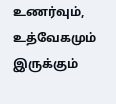உணர்வும், உத்வேகமும் இருக்கும்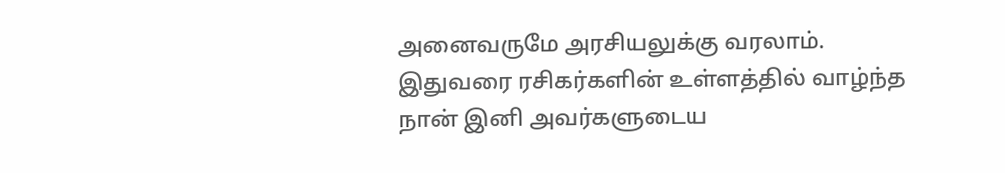அனைவருமே அரசியலுக்கு வரலாம். இதுவரை ரசிகர்களின் உள்ளத்தில் வாழ்ந்த நான் இனி அவர்களுடைய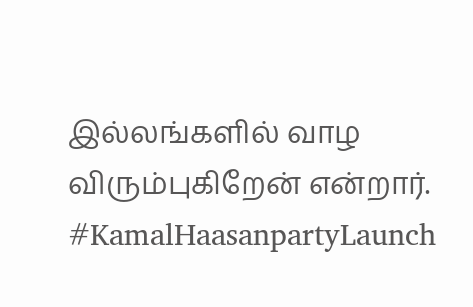இல்லங்களில் வாழ விரும்புகிறேன் என்றார். #KamalHaasanpartyLaunch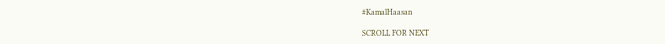#KamalHaasan

SCROLL FOR NEXT